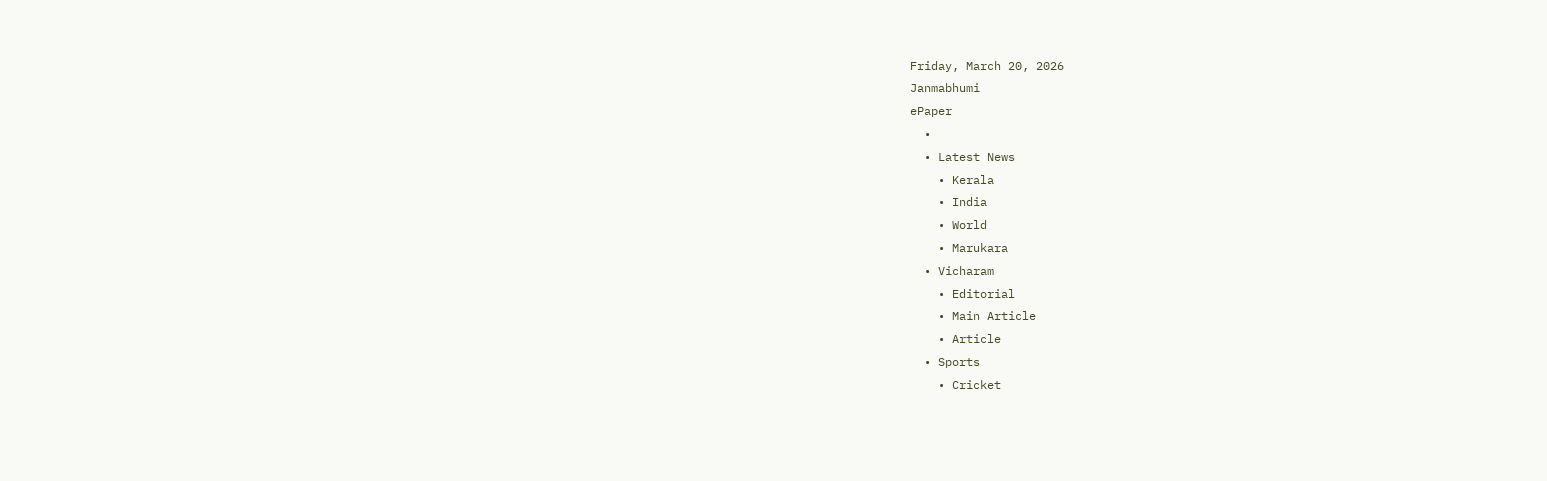Friday, March 20, 2026
Janmabhumi
ePaper
  •
  • Latest News
    • Kerala
    • India
    • World
    • Marukara
  • Vicharam
    • Editorial
    • Main Article
    • Article
  • Sports
    • Cricket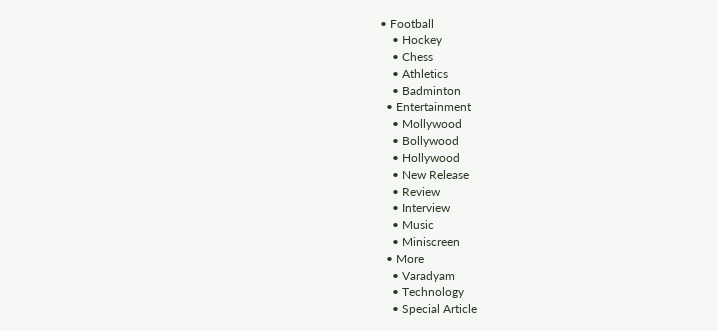• Football
    • Hockey
    • Chess
    • Athletics
    • Badminton
  • Entertainment
    • Mollywood
    • Bollywood
    • Hollywood
    • New Release
    • Review
    • Interview
    • Music
    • Miniscreen
  • More
    • Varadyam
    • Technology
    • Special Article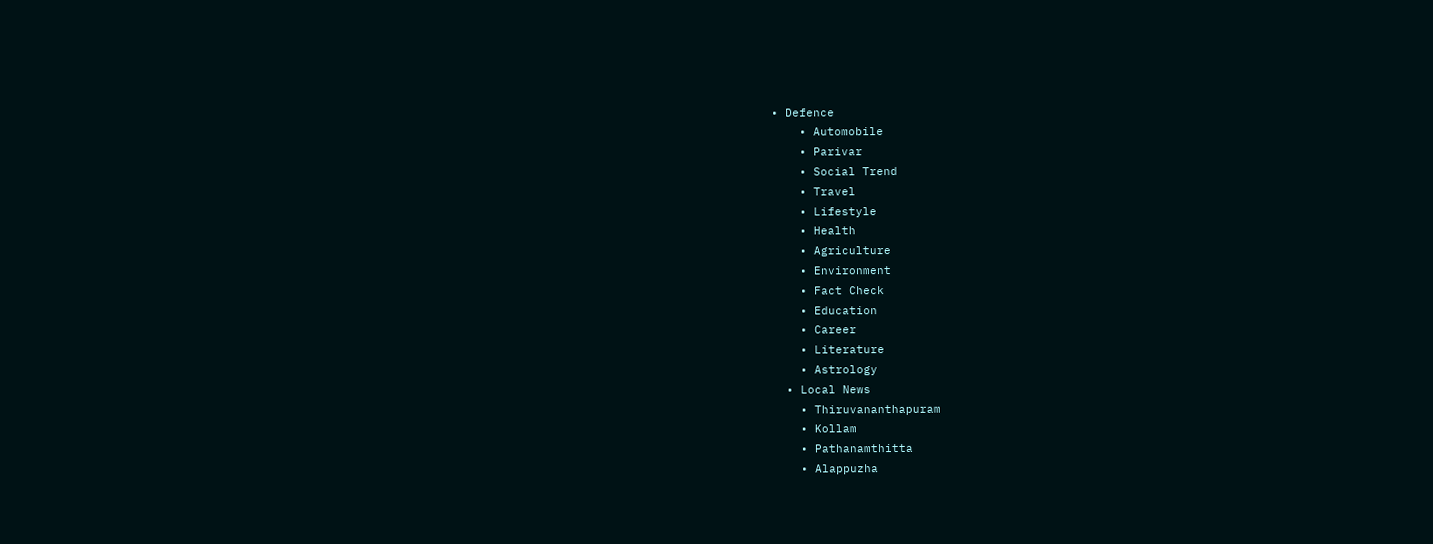• Defence
    • Automobile
    • Parivar
    • Social Trend
    • Travel
    • Lifestyle
    • Health
    • Agriculture
    • Environment
    • Fact Check
    • Education
    • Career
    • Literature
    • Astrology
  • Local News
    • Thiruvananthapuram
    • Kollam
    • Pathanamthitta
    • Alappuzha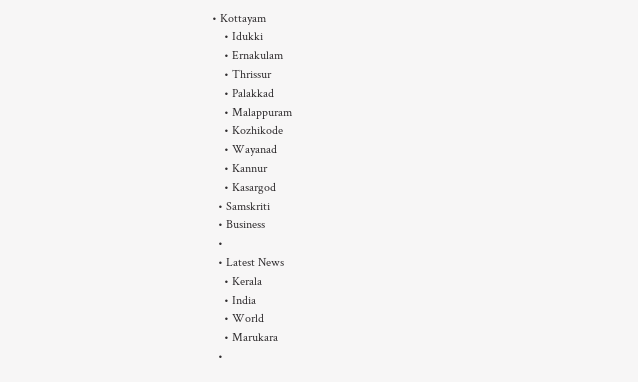• Kottayam
    • Idukki
    • Ernakulam
    • Thrissur
    • Palakkad
    • Malappuram
    • Kozhikode
    • Wayanad
    • Kannur
    • Kasargod
  • Samskriti
  • Business
  •
  • Latest News
    • Kerala
    • India
    • World
    • Marukara
  •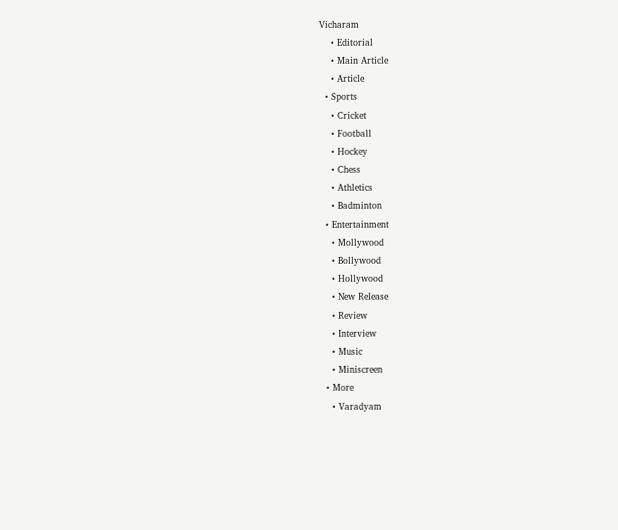Vicharam
    • Editorial
    • Main Article
    • Article
  • Sports
    • Cricket
    • Football
    • Hockey
    • Chess
    • Athletics
    • Badminton
  • Entertainment
    • Mollywood
    • Bollywood
    • Hollywood
    • New Release
    • Review
    • Interview
    • Music
    • Miniscreen
  • More
    • Varadyam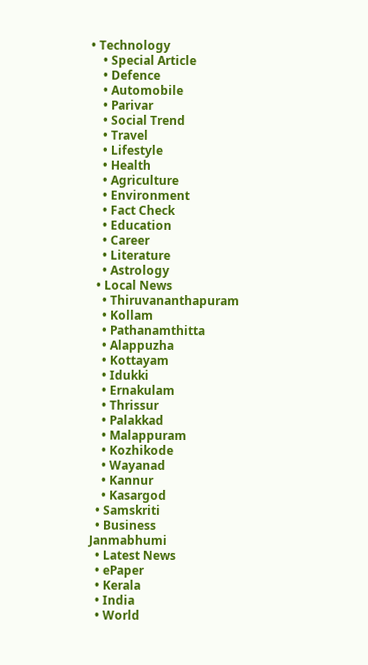• Technology
    • Special Article
    • Defence
    • Automobile
    • Parivar
    • Social Trend
    • Travel
    • Lifestyle
    • Health
    • Agriculture
    • Environment
    • Fact Check
    • Education
    • Career
    • Literature
    • Astrology
  • Local News
    • Thiruvananthapuram
    • Kollam
    • Pathanamthitta
    • Alappuzha
    • Kottayam
    • Idukki
    • Ernakulam
    • Thrissur
    • Palakkad
    • Malappuram
    • Kozhikode
    • Wayanad
    • Kannur
    • Kasargod
  • Samskriti
  • Business
Janmabhumi
  • Latest News
  • ePaper
  • Kerala
  • India
  • World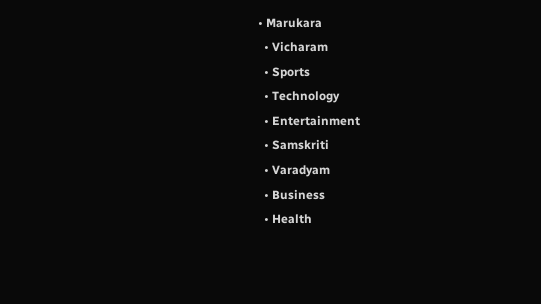• Marukara
  • Vicharam
  • Sports
  • Technology
  • Entertainment
  • Samskriti
  • Varadyam
  • Business
  • Health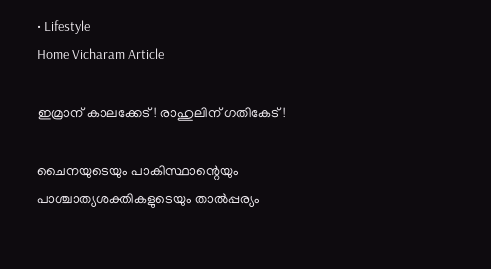• Lifestyle
Home Vicharam Article

ഇമ്രാന് കാലക്കേട്! രാഹുലിന് ഗതികേട്!

ചൈനയുടെയും പാകിസ്ഥാന്റെയും പാശ്ചാത്യശക്തികളുടെയും താല്‍പ്പര്യം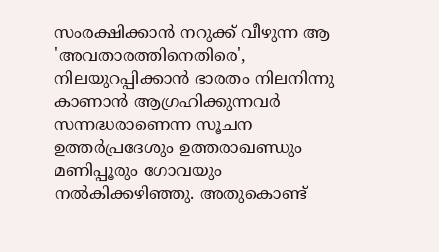സംരക്ഷിക്കാന്‍ നറുക്ക് വീഴുന്ന ആ 'അവതാരത്തിനെതിരെ', നിലയുറപ്പിക്കാന്‍ ഭാരതം നിലനിന്നു കാണാന്‍ ആഗ്രഹിക്കുന്നവര്‍ സന്നദ്ധരാണെന്ന സൂചന ഉത്തര്‍പ്രദേശും ഉത്തരാഖണ്ഡും മണിപ്പൂരും ഗോവയും നല്‍കിക്കഴിഞ്ഞു. അതുകൊണ്ട്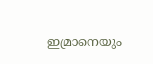ഇമ്രാനെയും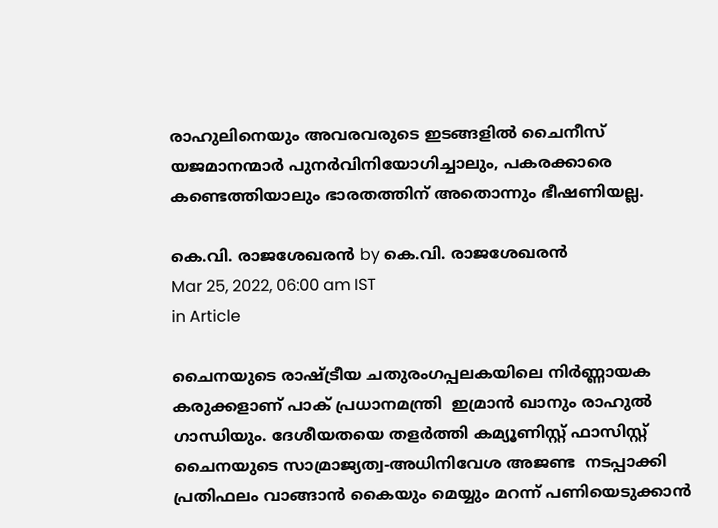രാഹുലിനെയും അവരവരുടെ ഇടങ്ങളില്‍ ചൈനീസ് യജമാനന്മാര്‍ പുനര്‍വിനിയോഗിച്ചാലും, പകരക്കാരെ കണ്ടെത്തിയാലും ഭാരതത്തിന് അതൊന്നും ഭീഷണിയല്ല.

കെ.വി. രാജശേഖരന്‍ by കെ.വി. രാജശേഖരന്‍
Mar 25, 2022, 06:00 am IST
in Article

ചൈനയുടെ രാഷ്‌ട്രീയ ചതുരംഗപ്പലകയിലെ നിര്‍ണ്ണായക കരുക്കളാണ് പാക് പ്രധാനമന്ത്രി  ഇമ്രാന്‍ ഖാനും രാഹുല്‍ ഗാന്ധിയും. ദേശീയതയെ തളര്‍ത്തി കമ്യൂണിസ്റ്റ് ഫാസിസ്റ്റ് ചൈനയുടെ സാമ്രാജ്യത്വ-അധിനിവേശ അജണ്ട  നടപ്പാക്കി പ്രതിഫലം വാങ്ങാന്‍ കൈയും മെയ്യും മറന്ന് പണിയെടുക്കാന്‍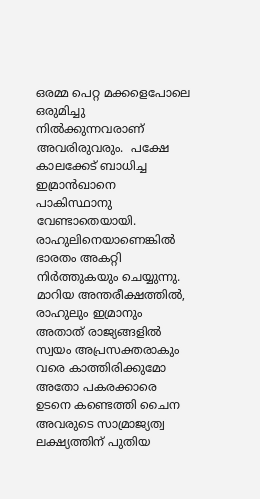ഒരമ്മ പെറ്റ മക്കളെപോലെ ഒരുമിച്ചു നില്‍ക്കുന്നവരാണ് അവരിരുവരും.  പക്ഷേ കാലക്കേട് ബാധിച്ച ഇമ്രാന്‍ഖാനെ പാകിസ്ഥാനു വേണ്ടാതെയായി. രാഹുലിനെയാണെങ്കില്‍ ഭാരതം അകറ്റി നിര്‍ത്തുകയും ചെയ്യുന്നു. മാറിയ അന്തരീക്ഷത്തില്‍, രാഹുലും ഇമ്രാനും അതാത് രാജ്യങ്ങളില്‍ സ്വയം അപ്രസക്തരാകും വരെ കാത്തിരിക്കുമോ അതോ പകരക്കാരെ ഉടനെ കണ്ടെത്തി ചൈന അവരുടെ സാമ്രാജ്യത്വ ലക്ഷ്യത്തിന് പുതിയ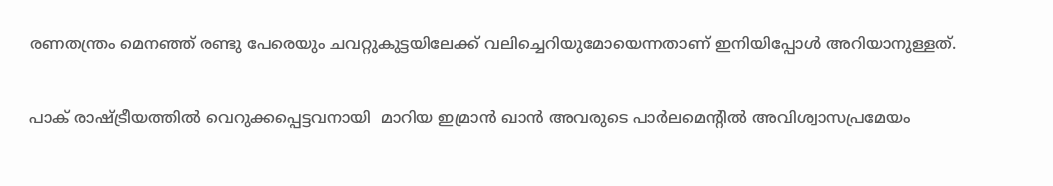രണതന്ത്രം മെനഞ്ഞ് രണ്ടു പേരെയും ചവറ്റുകുട്ടയിലേക്ക് വലിച്ചെറിയുമോയെന്നതാണ് ഇനിയിപ്പോള്‍ അറിയാനുള്ളത്.

പാക് രാഷ്‌ട്രീയത്തില്‍ വെറുക്കപ്പെട്ടവനായി  മാറിയ ഇമ്രാന്‍ ഖാന്‍ അവരുടെ പാര്‍ലമെന്റില്‍ അവിശ്വാസപ്രമേയം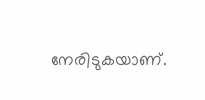നേരിടുകയാണ്.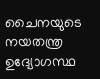ചൈനയുടെ നയതന്ത്ര ഉദ്യോഗസ്ഥ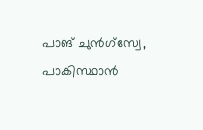പാങ് ചുന്‍ഗ്‌സ്വേ, പാകിസ്ഥാന്‍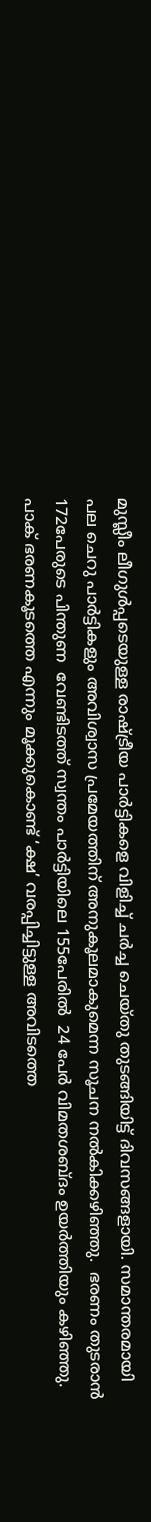മുസ്ലീം ലീഗുള്‍പ്പടെയുള്ള രാഷ്‌ട്രീയ പാര്‍ട്ടികളെ വിളിച്ച് ചര്‍ച്ച ചെയ്തു തുടങ്ങിയിട്ട് ദിവസങ്ങളായി. സമാന്തരമായി പല ചെറു പാര്‍ട്ടികളും അവിശ്വാസ പ്രമേയത്തിന് അനുകൂലമാകുമെന്ന സൂചന നല്‍കിക്കഴിഞ്ഞു.  ഭരണം തുടരാന്‍ 172പേരുടെ പിന്തുണ  വേണ്ടിടത്ത് സ്വന്തം പാര്‍ട്ടിയിലെ 155പേരില്‍  24 പേര്‍ വിമതശബ്ദം ഉയര്‍ത്തിയും കഴിഞ്ഞു. പാക് ഭരണകൂടത്തെ എന്നും മൂക്കുകൊണ്ട് ‘ക്ഷ’ വരപ്പിച്ചിട്ടുള്ള അവിടത്തെ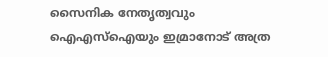സൈനിക നേതൃത്വവും ഐഎസ്‌ഐയും ഇമ്രാനോട് അത്ര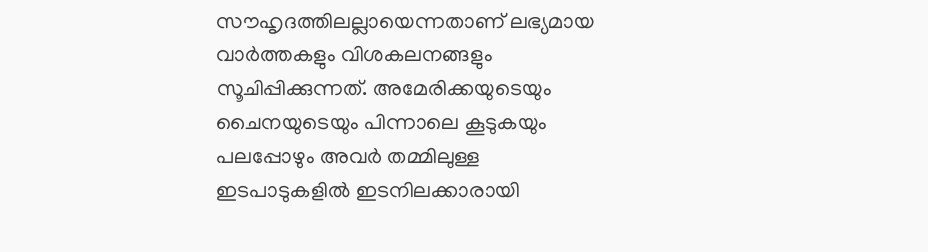സൗഹൃദത്തിലല്ലായെന്നതാണ് ലഭ്യമായ വാര്‍ത്തകളും വിശകലനങ്ങളും സൂചിപ്പിക്കുന്നത്. അമേരിക്കയുടെയും ചൈനയുടെയും പിന്നാലെ കൂടുകയും പലപ്പോഴും അവര്‍ തമ്മിലുള്ള ഇടപാടുകളില്‍ ഇടനിലക്കാരായി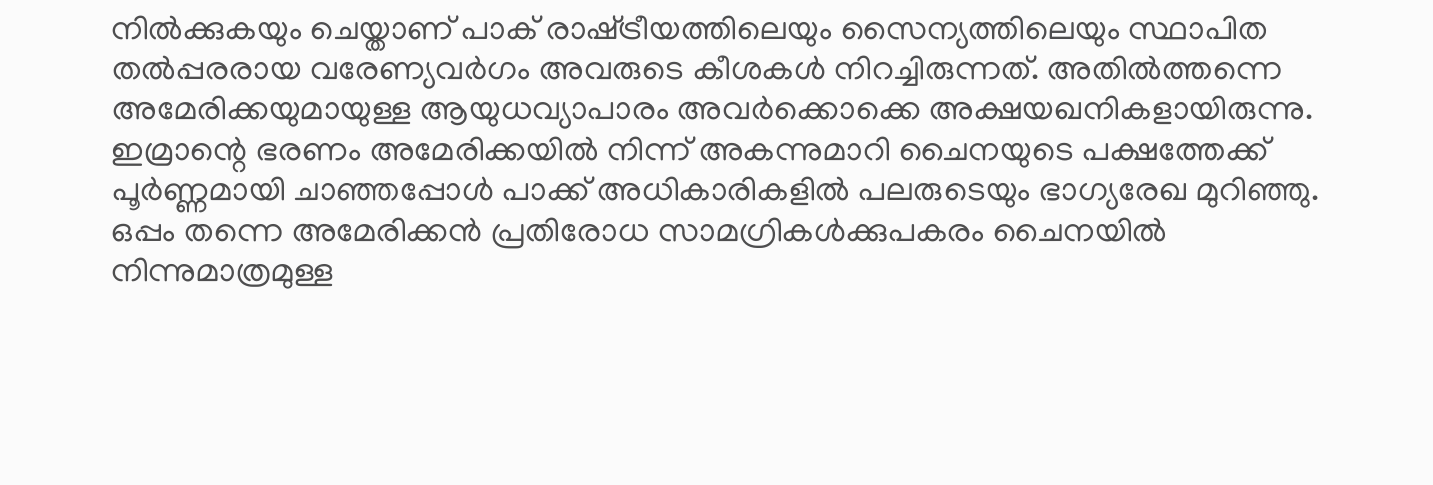നില്‍ക്കുകയും ചെയ്താണ് പാക് രാഷ്‌ട്രീയത്തിലെയും സൈന്യത്തിലെയും സ്ഥാപിത തല്‍പ്പരരായ വരേണ്യവര്‍ഗം അവരുടെ കീശകള്‍ നിറച്ചിരുന്നത്. അതില്‍ത്തന്നെ അമേരിക്കയുമായുള്ള ആയുധവ്യാപാരം അവര്‍ക്കൊക്കെ അക്ഷയഖനികളായിരുന്നു. ഇമ്രാന്റെ ഭരണം അമേരിക്കയില്‍ നിന്ന് അകന്നുമാറി ചൈനയുടെ പക്ഷത്തേക്ക് പൂര്‍ണ്ണമായി ചാഞ്ഞപ്പോള്‍ പാക്ക് അധികാരികളില്‍ പലരുടെയും ഭാഗ്യരേഖ മുറിഞ്ഞു. ഒപ്പം തന്നെ അമേരിക്കന്‍ പ്രതിരോധ സാമഗ്രികള്‍ക്കുപകരം ചൈനയില്‍ നിന്നുമാത്രമുള്ള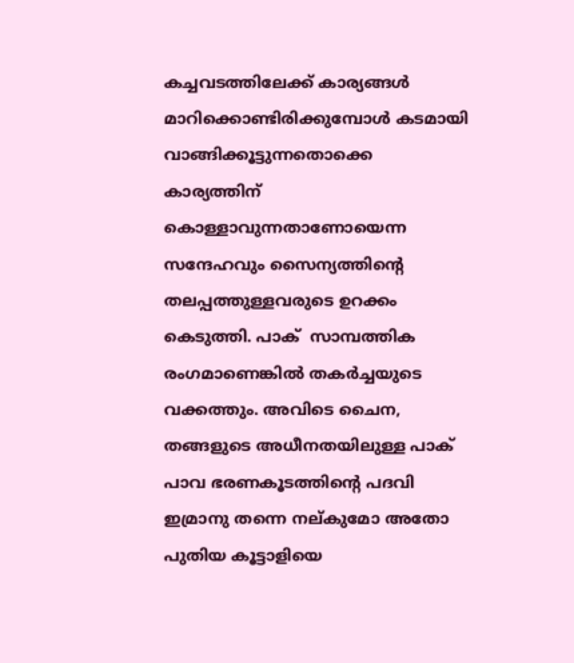കച്ചവടത്തിലേക്ക് കാര്യങ്ങള്‍ മാറിക്കൊണ്ടിരിക്കുമ്പോള്‍ കടമായി വാങ്ങിക്കൂട്ടുന്നതൊക്കെ കാര്യത്തിന് കൊള്ളാവുന്നതാണോയെന്ന സന്ദേഹവും സൈന്യത്തിന്റെ തലപ്പത്തുള്ളവരുടെ ഉറക്കം കെടുത്തി. പാക്  സാമ്പത്തിക രംഗമാണെങ്കില്‍ തകര്‍ച്ചയുടെ വക്കത്തും. അവിടെ ചൈന, തങ്ങളുടെ അധീനതയിലുള്ള പാക് പാവ ഭരണകൂടത്തിന്റെ പദവി ഇമ്രാനു തന്നെ നല്കുമോ അതോ പുതിയ കൂട്ടാളിയെ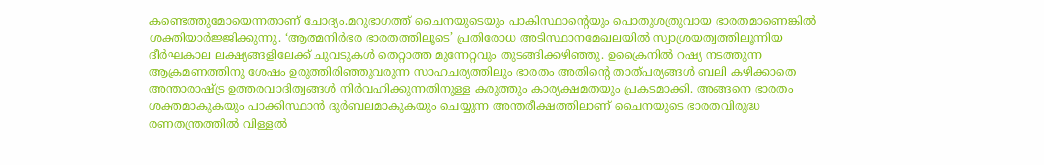കണ്ടെത്തുമോയെന്നതാണ് ചോദ്യം.മറുഭാഗത്ത് ചൈനയുടെയും പാകിസ്ഥാന്റെയും പൊതുശത്രുവായ ഭാരതമാണെങ്കില്‍ ശക്തിയാര്‍ജ്ജിക്കുന്നു. ‘ആത്മനിര്‍ഭര ഭാരതത്തിലൂടെ’ പ്രതിരോധ അടിസ്ഥാനമേഖലയില്‍ സ്വാശ്രയത്വത്തിലൂന്നിയ ദീര്‍ഘകാല ലക്ഷ്യങ്ങളിലേക്ക് ചുവടുകള്‍ തെറ്റാത്ത മുന്നേറ്റവും തുടങ്ങിക്കഴിഞ്ഞു. ഉക്രൈനില്‍ റഷ്യ നടത്തുന്ന ആക്രമണത്തിനു ശേഷം ഉരുത്തിരിഞ്ഞുവരുന്ന സാഹചര്യത്തിലും ഭാരതം അതിന്റെ താത്പര്യങ്ങള്‍ ബലി കഴിക്കാതെ അന്താരാഷ്‌ട്ര ഉത്തരവാദിത്വങ്ങള്‍ നിര്‍വഹിക്കുന്നതിനുള്ള കരുത്തും കാര്യക്ഷമതയും പ്രകടമാക്കി. അങ്ങനെ ഭാരതം ശക്തമാകുകയും പാക്കിസ്ഥാന്‍ ദുര്‍ബലമാകുകയും ചെയ്യുന്ന അന്തരീക്ഷത്തിലാണ് ചൈനയുടെ ഭാരതവിരുദ്ധ രണതന്ത്രത്തില്‍ വിള്ളല്‍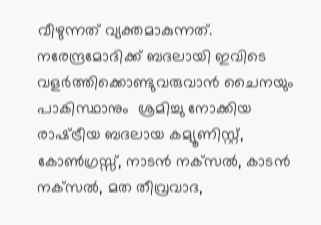വീഴുന്നത് വ്യക്തമാകുന്നത്. നരേന്ദ്രമോദിക്ക് ബദലായി ഇവിടെ വളര്‍ത്തിക്കൊണ്ടുവരുവാന്‍ ചൈനയും പാകിസ്ഥാനും  ശ്രമിച്ചു നോക്കിയ രാഷ്‌ട്രീയ ബദലായ കമ്യൂണിസ്റ്റ്, കോണ്‍ഗ്രസ്സ്, നാടന്‍ നക്‌സല്‍, കാടന്‍ നക്‌സല്‍, മത തീവ്രവാദ,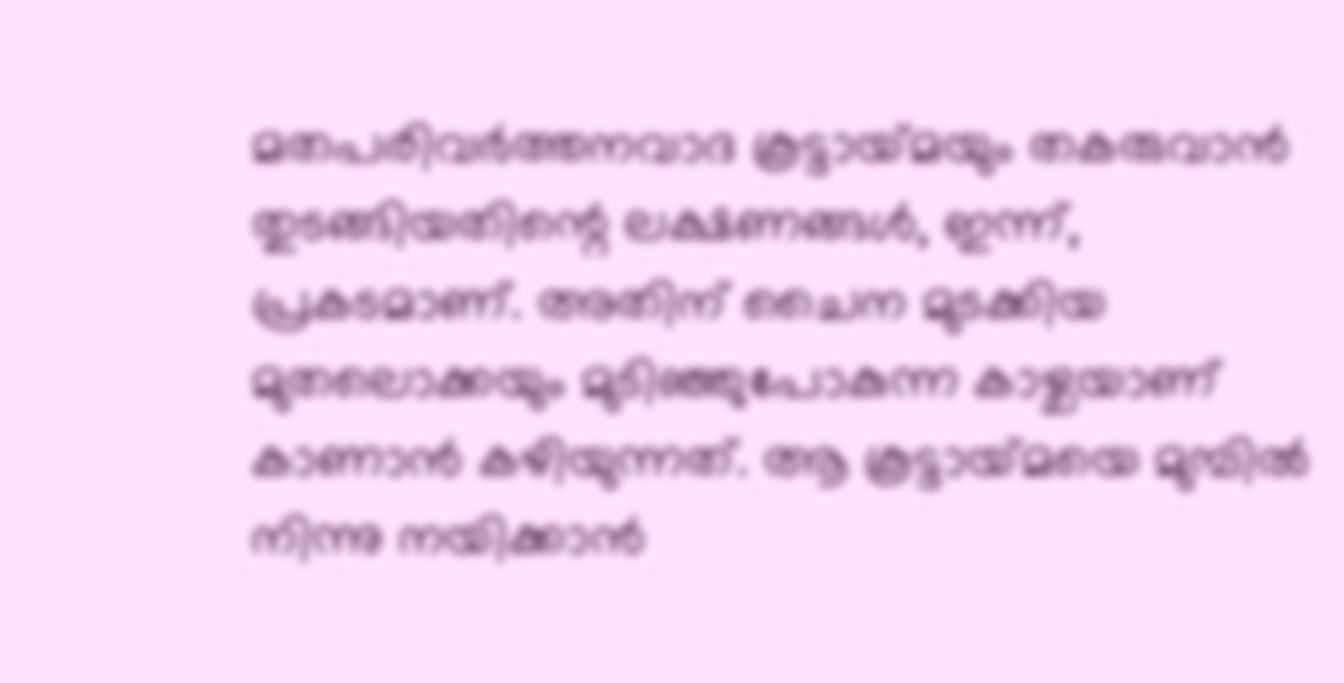മതപരിവര്‍ത്തനവാദ കൂട്ടായ്‌മയും തകരുവാന്‍ തുടങ്ങിയതിന്റെ ലക്ഷണങ്ങള്‍, ഇന്ന്, പ്രകടമാണ്. അതിന് ചൈന മുടക്കിയ മുതലൊക്കയും മുടിഞ്ഞുപോകുന്ന കാഴ്ചയാണ് കാണാന്‍ കഴിയുന്നത്. ആ കൂട്ടായ്‌മയെ മുമ്പില്‍ നിന്നു നയിക്കാന്‍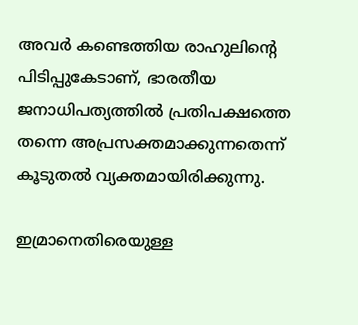അവര്‍ കണ്ടെത്തിയ രാഹുലിന്റെ പിടിപ്പുകേടാണ്, ഭാരതീയ ജനാധിപത്യത്തില്‍ പ്രതിപക്ഷത്തെ തന്നെ അപ്രസക്തമാക്കുന്നതെന്ന് കൂടുതല്‍ വ്യക്തമായിരിക്കുന്നു.

ഇമ്രാനെതിരെയുള്ള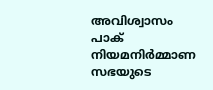അവിശ്വാസം പാക് നിയമനിര്‍മ്മാണ സഭയുടെ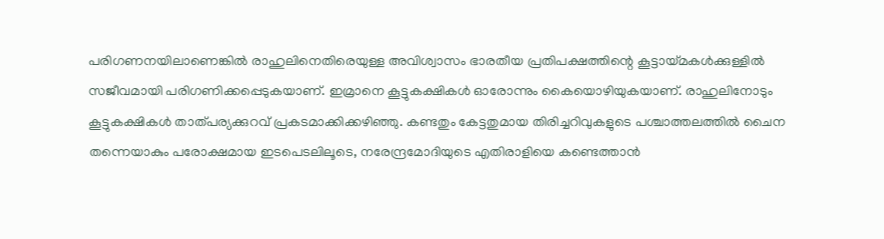പരിഗണനയിലാണെങ്കില്‍ രാഹുലിനെതിരെയുള്ള അവിശ്വാസം ഭാരതീയ പ്രതിപക്ഷത്തിന്റെ കൂട്ടായ്‌മകള്‍ക്കുള്ളില്‍ സജീവമായി പരിഗണിക്കപ്പെടുകയാണ്. ഇമ്രാനെ കൂട്ടുകക്ഷികള്‍ ഓരോന്നും കൈയൊഴിയുകയാണ്. രാഹുലിനോടും കൂട്ടുകക്ഷികള്‍ താത്പര്യക്കുറവ് പ്രകടമാക്കിക്കഴിഞ്ഞു. കണ്ടതും കേട്ടതുമായ തിരിച്ചറിവുകളുടെ പശ്ചാത്തലത്തില്‍ ചൈന തന്നെയാകും പരോക്ഷമായ ഇടപെടലിലൂടെ, നരേന്ദ്രമോദിയുടെ എതിരാളിയെ കണ്ടെത്താന്‍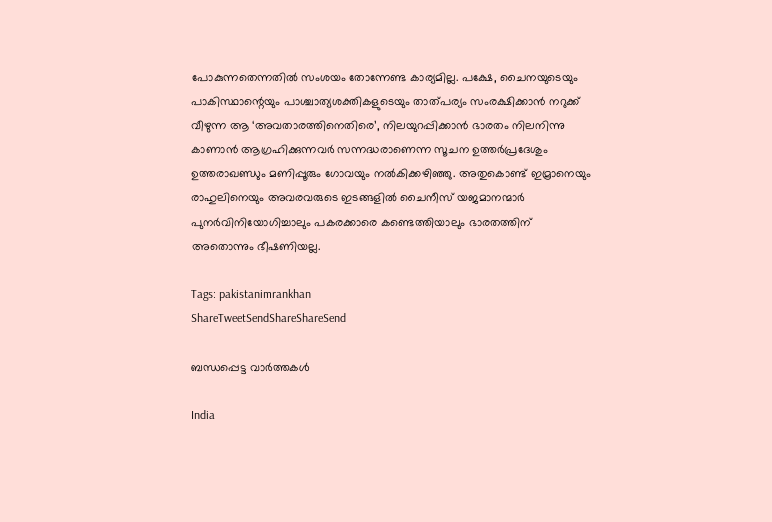പോകുന്നതെന്നതില്‍ സംശയം തോന്നേണ്ട കാര്യമില്ല. പക്ഷേ, ചൈനയുടെയും പാകിസ്ഥാന്റെയും പാശ്ചാത്യശക്തികളുടെയും താത്പര്യം സംരക്ഷിക്കാന്‍ നറുക്ക് വീഴുന്ന ആ ‘അവതാരത്തിനെതിരെ’, നിലയുറപ്പിക്കാന്‍ ഭാരതം നിലനിന്നു കാണാന്‍ ആഗ്രഹിക്കുന്നവര്‍ സന്നദ്ധരാണെന്ന സൂചന ഉത്തര്‍പ്രദേശും ഉത്തരാഖണ്ഡും മണിപ്പൂരും ഗോവയും നല്‍കിക്കഴിഞ്ഞു. അതുകൊണ്ട് ഇമ്രാനെയും രാഹുലിനെയും അവരവരുടെ ഇടങ്ങളില്‍ ചൈനീസ് യജമാനന്മാര്‍ പുനര്‍വിനിയോഗിച്ചാലും പകരക്കാരെ കണ്ടെത്തിയാലും ഭാരതത്തിന് അതൊന്നും ഭീഷണിയല്ല.

Tags: pakistanimrankhan
ShareTweetSendShareShareSend

ബന്ധപ്പെട്ട വാര്‍ത്തകള്‍

India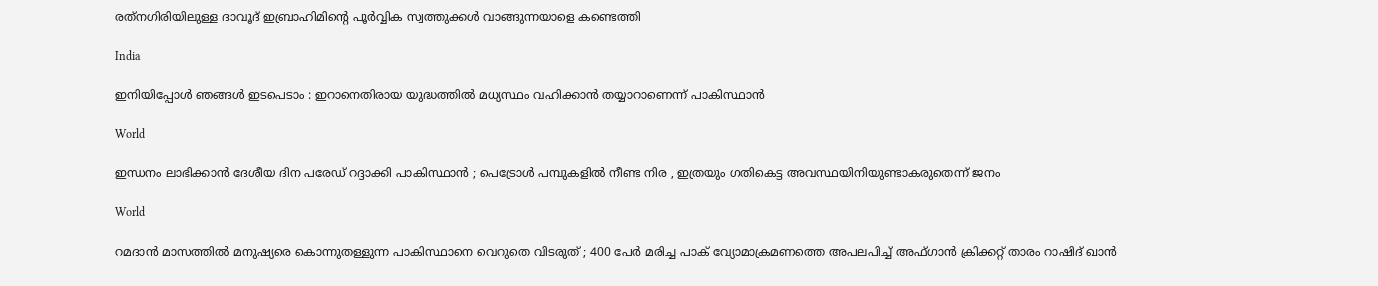രത്‌നഗിരിയിലുള്ള ദാവൂദ് ഇബ്രാഹിമിന്റെ പൂർവ്വിക സ്വത്തുക്കൾ വാങ്ങുന്നയാളെ കണ്ടെത്തി

India

ഇനിയിപ്പോൾ ഞങ്ങൾ ഇടപെടാം : ഇറാനെതിരായ യുദ്ധത്തിൽ മധ്യസ്ഥം വഹിക്കാൻ തയ്യാറാണെന്ന് പാകിസ്ഥാൻ

World

ഇന്ധനം ലാഭിക്കാൻ ദേശീയ ദിന പരേഡ് റദ്ദാക്കി പാകിസ്ഥാൻ ; പെട്രോൾ പമ്പുകളിൽ നീണ്ട നിര , ഇത്രയും ഗതികെട്ട അവസ്ഥയിനിയുണ്ടാകരുതെന്ന് ജനം

World

റമദാൻ മാസത്തിൽ മനുഷ്യരെ കൊന്നുതള്ളുന്ന പാകിസ്ഥാനെ വെറുതെ വിടരുത് ; 400 പേർ മരിച്ച പാക് വ്യോമാക്രമണത്തെ അപലപിച്ച് അഫ്ഗാൻ ക്രിക്കറ്റ് താരം റാഷിദ് ഖാൻ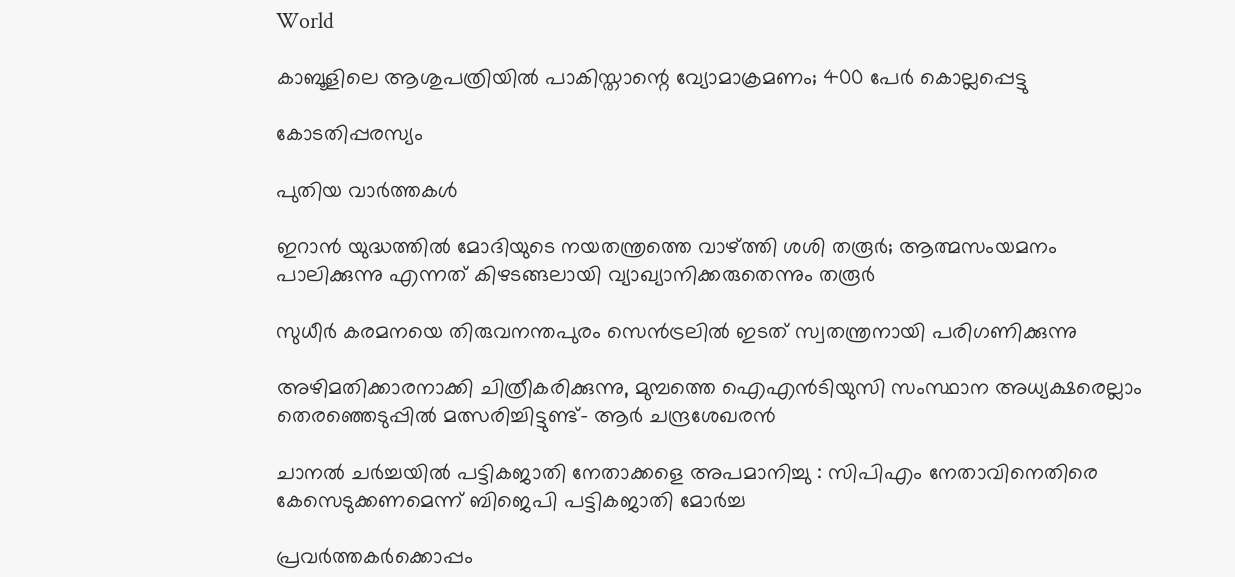World

കാബൂളിലെ ആശുപത്രിയിൽ പാകിസ്താന്റെ വ്യോമാക്രമണം; 400 പേർ കൊല്ലപ്പെട്ടു

കോടതിപ്പരസ്യം

പുതിയ വാര്‍ത്തകള്‍

ഇറാന്‍ യുദ്ധത്തില്‍ മോദിയുടെ നയതന്ത്രത്തെ വാഴ്‌ത്തി ശശി തരൂര്‍; ആത്മസംയമനം പാലിക്കുന്നു എന്നത് കിഴടങ്ങലായി വ്യാഖ്യാനിക്കരുതെന്നും തരൂര്‍

സുധീര്‍ കരമനയെ തിരുവനന്തപുരം സെന്‍ട്രലില്‍ ഇടത് സ്വതന്ത്രനായി പരിഗണിക്കുന്നു

അഴിമതിക്കാരനാക്കി ചിത്രീകരിക്കുന്നു, മുമ്പത്തെ ഐഎന്‍ടിയുസി സംസ്ഥാന അധ്യക്ഷരെല്ലാം തെരഞ്ഞെടുപ്പില്‍ മത്സരിച്ചിട്ടുണ്ട്- ആര്‍ ചന്ദ്രശേഖരന്‍

ചാനൽ ചർച്ചയിൽ പട്ടികജാതി നേതാക്കളെ അപമാനിച്ചു : സിപിഎം നേതാവിനെതിരെ കേസെടുക്കണമെന്ന് ബിജെപി പട്ടികജാതി മോർച്ച

പ്രവര്‍ത്തകര്‍ക്കൊപ്പം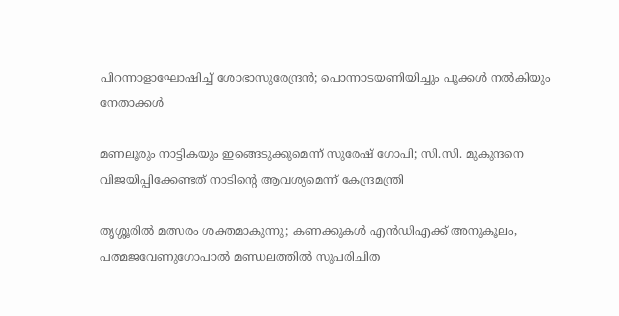പിറന്നാളാഘോഷിച്ച് ശോഭാസുരേന്ദ്രന്‍; പൊന്നാടയണിയിച്ചും പൂക്കള്‍ നല്‍കിയും നേതാക്കൾ

മണലൂരും നാട്ടികയും ഇങ്ങെടുക്കുമെന്ന് സുരേഷ് ഗോപി; സി.സി. മുകുന്ദനെ വിജയിപ്പിക്കേണ്ടത് നാടിന്റെ ആവശ്യമെന്ന് കേന്ദ്രമന്ത്രി

തൃശ്ശൂരില്‍ മത്സരം ശക്തമാകുന്നു; കണക്കുകള്‍ എന്‍ഡിഎക്ക് അനുകൂലം, പത്മജവേണുഗോപാൽ മണ്ഡലത്തിൽ സുപരിചിത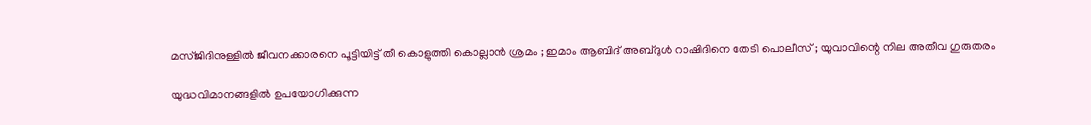മസ്ജിദിനുള്ളിൽ ജീവനക്കാരനെ പൂട്ടിയിട്ട് തീ കൊളുത്തി കൊല്ലാൻ ശ്രമം ; ഇമാം ആബിദ് അബ്ദുൾ റാഷിദിനെ തേടി പൊലീസ് ; യുവാവിന്റെ നില അതീവ ഗുരുതരം

യുദ്ധവിമാനങ്ങളിൽ ഉപയോഗിക്കുന്ന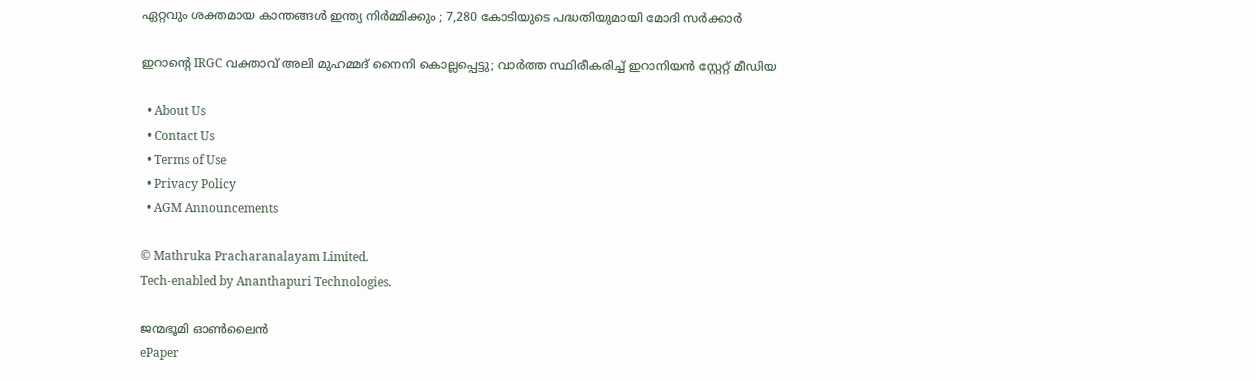ഏറ്റവും ശക്തമായ കാന്തങ്ങൾ ഇന്ത്യ നിർമ്മിക്കും ; 7,280 കോടിയുടെ പദ്ധതിയുമായി മോദി സർക്കാർ

ഇറാന്റെ IRGC വക്താവ് അലി മുഹമ്മദ് നൈനി കൊല്ലപ്പെട്ടു; വാർത്ത സ്ഥിരീകരിച്ച് ഇറാനിയൻ സ്റ്റേറ്റ് മീഡിയ

  • About Us
  • Contact Us
  • Terms of Use
  • Privacy Policy
  • AGM Announcements

© Mathruka Pracharanalayam Limited.
Tech-enabled by Ananthapuri Technologies.

ജന്മഭൂമി ഓണ്‍ലൈന്‍
ePaper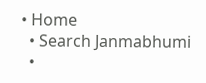• Home
  • Search Janmabhumi
  •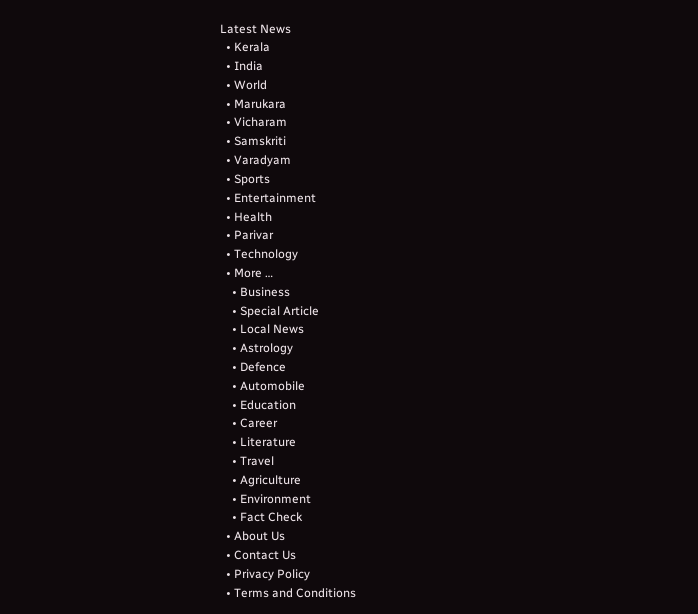Latest News
  • Kerala
  • India
  • World
  • Marukara
  • Vicharam
  • Samskriti
  • Varadyam
  • Sports
  • Entertainment
  • Health
  • Parivar
  • Technology
  • More …
    • Business
    • Special Article
    • Local News
    • Astrology
    • Defence
    • Automobile
    • Education
    • Career
    • Literature
    • Travel
    • Agriculture
    • Environment
    • Fact Check
  • About Us
  • Contact Us
  • Privacy Policy
  • Terms and Conditions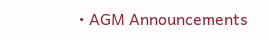• AGM Announcements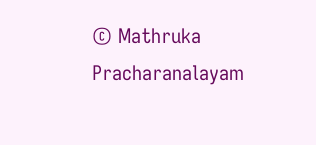© Mathruka Pracharanalayam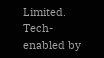Limited.
Tech-enabled by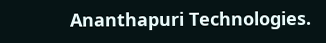Ananthapuri Technologies.